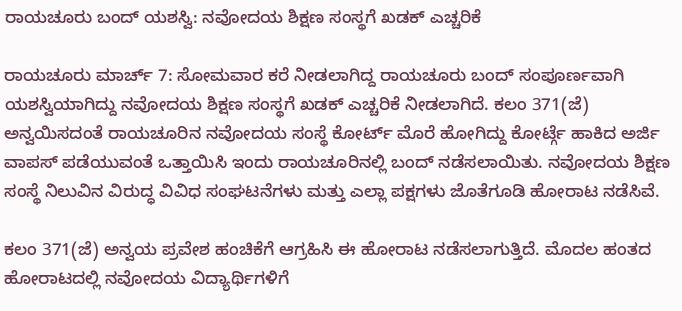ರಾಯಚೂರು ಬಂದ್ ಯಶಸ್ವಿ: ನವೋದಯ ಶಿಕ್ಷಣ ಸಂಸ್ಥಗೆ ಖಡಕ್ ಎಚ್ಚರಿಕೆ

ರಾಯಚೂರು ಮಾರ್ಚ್ 7: ಸೋಮವಾರ ಕರೆ ನೀಡಲಾಗಿದ್ದ ರಾಯಚೂರು ಬಂದ್ ಸಂಪೂರ್ಣವಾಗಿ ಯಶಸ್ವಿಯಾಗಿದ್ದು ನವೋದಯ ಶಿಕ್ಷಣ ಸಂಸ್ಥಗೆ ಖಡಕ್ ಎಚ್ಚರಿಕೆ ನೀಡಲಾಗಿದೆ. ಕಲಂ 371(ಜೆ) ಅನ್ವಯಿಸದಂತೆ ರಾಯಚೂರಿನ ನವೋದಯ ಸಂಸ್ಥೆ ಕೋರ್ಟ್ ಮೊರೆ ಹೋಗಿದ್ದು ಕೋರ್ಟ್ಗೆ ಹಾಕಿದ ಅರ್ಜಿ ವಾಪಸ್ ಪಡೆಯುವಂತೆ ಒತ್ತಾಯಿಸಿ ಇಂದು ರಾಯಚೂರಿನಲ್ಲಿ ಬಂದ್ ನಡೆಸಲಾಯಿತು. ನವೋದಯ ಶಿಕ್ಷಣ ಸಂಸ್ಥೆ ನಿಲುವಿನ ವಿರುದ್ಧ ವಿವಿಧ ಸಂಘಟನೆಗಳು ಮತ್ತು ಎಲ್ಲಾ ಪಕ್ಷಗಳು ಜೊತೆಗೂಡಿ ಹೋರಾಟ ನಡೆಸಿವೆ.

ಕಲಂ 371(ಜೆ) ಅನ್ವಯ ಪ್ರವೇಶ ಹಂಚಿಕೆಗೆ ಆಗ್ರಹಿಸಿ ಈ ಹೋರಾಟ ನಡೆಸಲಾಗುತ್ತಿದೆ. ಮೊದಲ ಹಂತದ ಹೋರಾಟದಲ್ಲಿ ನವೋದಯ ವಿದ್ಯಾರ್ಥಿಗಳಿಗೆ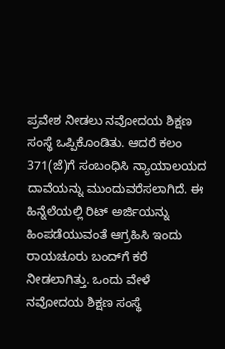ಪ್ರವೇಶ ನೀಡಲು ನವೋದಯ ಶಿಕ್ಷಣ ಸಂಸ್ಥೆ ಒಪ್ಪಿಕೊಂಡಿತು. ಆದರೆ ಕಲಂ 371(ಜೆ)ಗೆ ಸಂಬಂಧಿಸಿ ನ್ಯಾಯಾಲಯದ ದಾವೆಯನ್ನು ಮುಂದುವರೆಸಲಾಗಿದೆ. ಈ ಹಿನ್ನೆಲೆಯಲ್ಲಿ ರಿಟ್ ಅರ್ಜಿಯನ್ನು ಹಿಂಪಡೆಯುವಂತೆ ಆಗ್ರಹಿಸಿ ಇಂದು ರಾಯಚೂರು ಬಂದ್‌ಗೆ ಕರೆ ನೀಡಲಾಗಿತ್ತು. ಒಂದು ವೇಳೆ ನವೋದಯ ಶಿಕ್ಷಣ ಸಂಸ್ಥೆ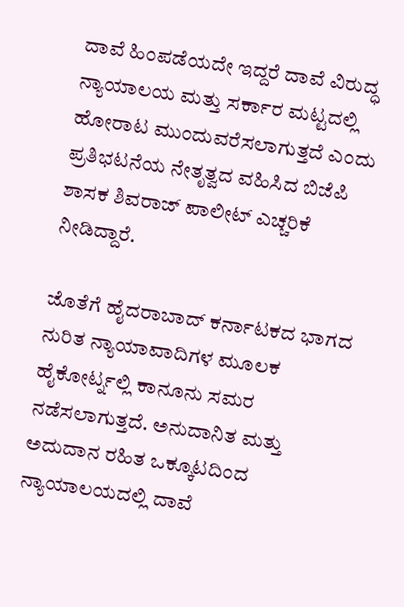ದಾವೆ ಹಿಂಪಡೆಯದೇ ಇದ್ದರೆ ದಾವೆ ವಿರುದ್ಧ ನ್ಯಾಯಾಲಯ ಮತ್ತು ಸರ್ಕಾರ ಮಟ್ಟದಲ್ಲಿ ಹೋರಾಟ ಮುಂದುವರೆಸಲಾಗುತ್ತದೆ ಎಂದು ಪ್ರತಿಭಟನೆಯ ನೇತೃತ್ವದ ವಹಿಸಿದ ಬಿಜೆಪಿ ಶಾಸಕ ಶಿವರಾಜ್ ಪಾಲೀಟ್ ಎಚ್ಚರಿಕೆ ನೀಡಿದ್ದಾರೆ.

ಜೊತೆಗೆ ಹೈದರಾಬಾದ್ ಕರ್ನಾಟಕದ ಭಾಗದ ನುರಿತ ನ್ಯಾಯಾವಾದಿಗಳ ಮೂಲಕ ಹೈಕೋರ್ಟ್ನಲ್ಲಿ ಕಾನೂನು ಸಮರ ನಡೆಸಲಾಗುತ್ತದೆ. ಅನುದಾನಿತ ಮತ್ತು ಅದುದಾನ ರಹಿತ ಒಕ್ಕೂಟದಿಂದ ನ್ಯಾಯಾಲಯದಲ್ಲಿ ದಾವೆ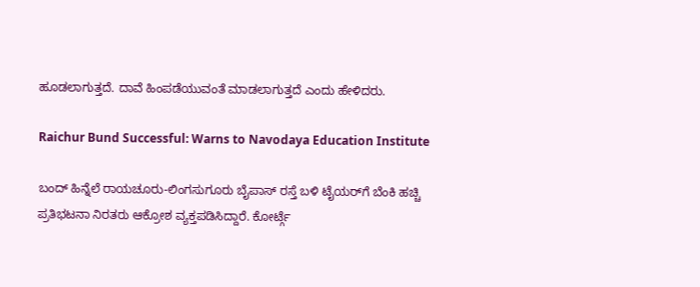ಹೂಡಲಾಗುತ್ತದೆ. ದಾವೆ ಹಿಂಪಡೆಯುವಂತೆ ಮಾಡಲಾಗುತ್ತದೆ ಎಂದು ಹೇಳಿದರು.

Raichur Bund Successful: Warns to Navodaya Education Institute

ಬಂದ್ ಹಿನ್ನೆಲೆ ರಾಯಚೂರು-ಲಿಂಗಸುಗೂರು ಬೈಪಾಸ್ ರಸ್ತೆ ಬಳಿ ಟೈಯರ್‌ಗೆ ಬೆಂಕಿ ಹಚ್ಚಿ ಪ್ರತಿಭಟನಾ ನಿರತರು ಆಕ್ರೋಶ ವ್ಯಕ್ತಪಡಿಸಿದ್ದಾರೆ. ಕೋರ್ಟ್ಗೆ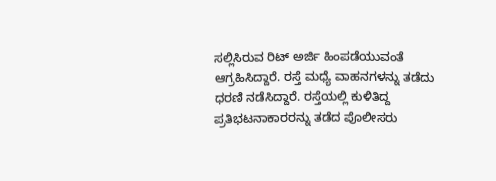ಸಲ್ಲಿಸಿರುವ ರಿಟ್ ಅರ್ಜಿ ಹಿಂಪಡೆಯುವಂತೆ ಆಗ್ರಹಿಸಿದ್ದಾರೆ. ರಸ್ತೆ ಮಧ್ಯೆ ವಾಹನಗಳನ್ನು ತಡೆದು ಧರಣಿ ನಡೆಸಿದ್ದಾರೆ. ರಸ್ತೆಯಲ್ಲಿ ಕುಳಿತಿದ್ದ ಪ್ರತಿಭಟನಾಕಾರರನ್ನು ತಡೆದ ಪೊಲೀಸರು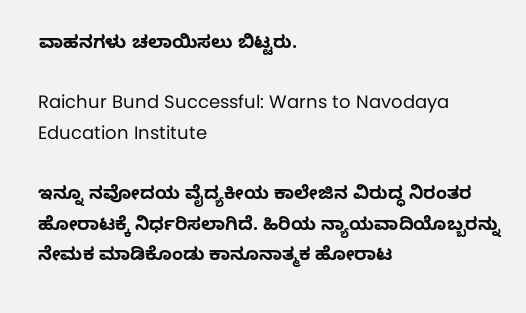ವಾಹನಗಳು ಚಲಾಯಿಸಲು ಬಿಟ್ಟರು.

Raichur Bund Successful: Warns to Navodaya Education Institute

ಇನ್ನೂ ನವೋದಯ ವೈದ್ಯಕೀಯ ಕಾಲೇಜಿನ ವಿರುದ್ಧ ನಿರಂತರ ಹೋರಾಟಕ್ಕೆ ನಿರ್ಧರಿಸಲಾಗಿದೆ. ಹಿರಿಯ ನ್ಯಾಯವಾದಿಯೊಬ್ಬರನ್ನು ನೇಮಕ ಮಾಡಿಕೊಂಡು ಕಾನೂನಾತ್ಮಕ ಹೋರಾಟ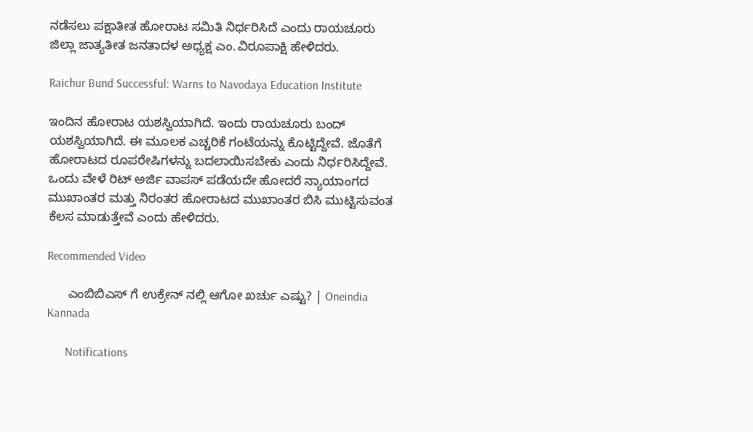ನಡೆಸಲು ಪಕ್ಷಾತೀತ ಹೋರಾಟ ಸಮಿತಿ ನಿರ್ಧರಿಸಿದೆ ಎಂದು ರಾಯಚೂರು ಜಿಲ್ಲಾ ಜಾತ್ಯತೀತ ಜನತಾದಳ ಅಧ್ಯಕ್ಷ ಎಂ.ವಿರೂಪಾಕ್ಷಿ ಹೇಳಿದರು.

Raichur Bund Successful: Warns to Navodaya Education Institute

ಇಂದಿನ ಹೋರಾಟ ಯಶಸ್ವಿಯಾಗಿದೆ. ಇಂದು ರಾಯಚೂರು ಬಂದ್ ಯಶಸ್ವಿಯಾಗಿದೆ. ಈ ಮೂಲಕ ಎಚ್ಚರಿಕೆ ಗಂಟೆಯನ್ನು ಕೊಟ್ಟಿದ್ದೇವೆ. ಜೊತೆಗೆ ಹೋರಾಟದ ರೂಪರೇಷಿಗಳನ್ನು ಬದಲಾಯಿಸಬೇಕು ಎಂದು ನಿರ್ಧರಿಸಿದ್ದೇವೆ. ಒಂದು ವೇಳೆ ರಿಟ್ ಅರ್ಜಿ ವಾಪಸ್ ಪಡೆಯದೇ ಹೋದರೆ ನ್ಯಾಯಾಂಗದ ಮುಖಾಂತರ ಮತ್ತು ನಿರಂತರ ಹೋರಾಟದ ಮುಖಾಂತರ ಬಿಸಿ ಮುಟ್ಟಿಸುವಂತ ಕೆಲಸ ಮಾಡುತ್ತೇವೆ ಎಂದು ಹೇಳಿದರು.

Recommended Video

      ಎಂಬಿಬಿಎಸ್ ಗೆ ಉಕ್ರೇನ್ ನಲ್ಲಿ ಆಗೋ ಖರ್ಚು ಎಷ್ಟು? | Oneindia Kannada

      Notifications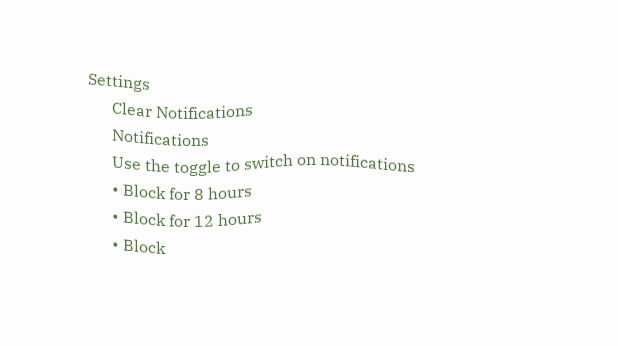Settings
      Clear Notifications
      Notifications
      Use the toggle to switch on notifications
      • Block for 8 hours
      • Block for 12 hours
      • Block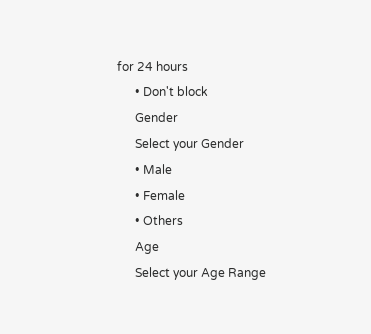for 24 hours
      • Don't block
      Gender
      Select your Gender
      • Male
      • Female
      • Others
      Age
      Select your Age Range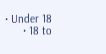• Under 18
      • 18 to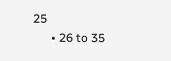25
      • 26 to 35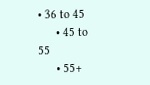• 36 to 45
      • 45 to 55
      • 55+